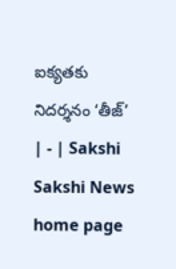ఐక్యతకు నిదర్శనం ‘తీజ్‌’ | - | Sakshi
Sakshi News home page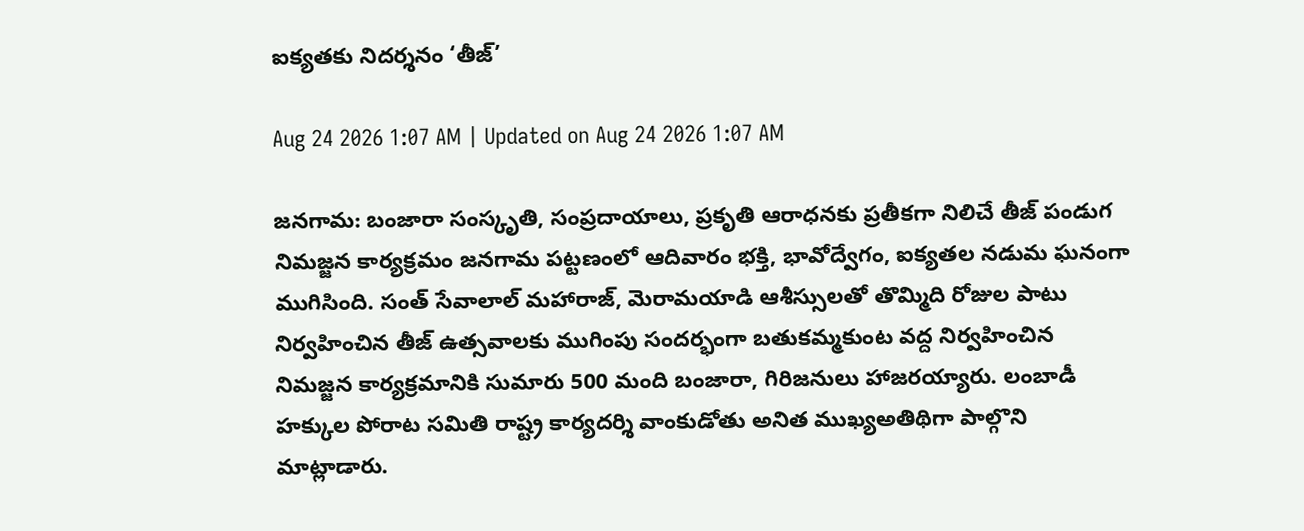ఐక్యతకు నిదర్శనం ‘తీజ్‌’

Aug 24 2026 1:07 AM | Updated on Aug 24 2026 1:07 AM

జనగామ: బంజారా సంస్కృతి, సంప్రదాయాలు, ప్రకృతి ఆరాధనకు ప్రతీకగా నిలిచే తీజ్‌ పండుగ నిమజ్జన కార్యక్రమం జనగామ పట్టణంలో ఆదివారం భక్తి, భావోద్వేగం, ఐక్యతల నడుమ ఘనంగా ముగిసింది. సంత్‌ సేవాలాల్‌ మహారాజ్‌, మెరామయాడి ఆశీస్సులతో తొమ్మిది రోజుల పాటు నిర్వహించిన తీజ్‌ ఉత్సవాలకు ముగింపు సందర్భంగా బతుకమ్మకుంట వద్ద నిర్వహించిన నిమజ్జన కార్యక్రమానికి సుమారు 500 మంది బంజారా, గిరిజనులు హాజరయ్యారు. లంబాడీ హక్కుల పోరాట సమితి రాష్ట్ర కార్యదర్శి వాంకుడోతు అనిత ముఖ్యఅతిథిగా పాల్గొని మాట్లాడారు.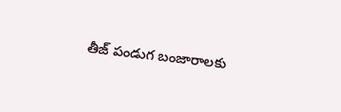తీజ్‌ పండుగ బంజారాలకు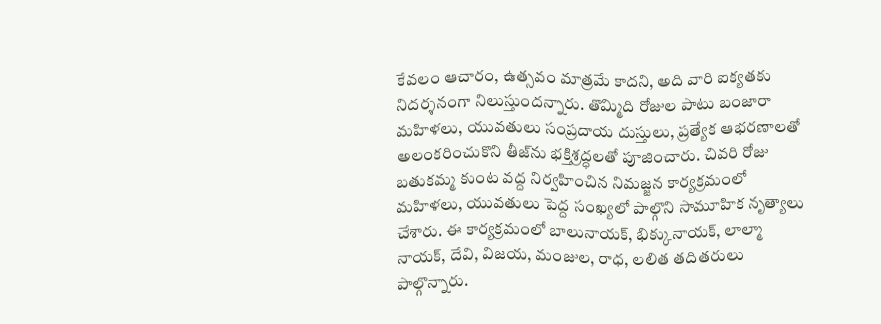కేవలం ఆచారం, ఉత్సవం మాత్రమే కాదని, అది వారి ఐక్యతకు నిదర్శనంగా నిలుస్తుందన్నారు. తొమ్మిది రోజుల పాటు బంజారా మహిళలు, యువతులు సంప్రదాయ దుస్తులు, ప్రత్యేక ఆభరణాలతో అలంకరించుకొని తీజ్‌ను భక్తిశ్రద్ధలతో పూజించారు. చివరి రోజు బతుకమ్మ కుంట వద్ద నిర్వహించిన నిమజ్జన కార్యక్రమంలో మహిళలు, యువతులు పెద్ద సంఖ్యలో పాల్గొని సామూహిక నృత్యాలు చేశారు. ఈ కార్యక్రమంలో బాలునాయక్‌, భిక్కునాయక్‌, లాల్మా నాయక్‌, దేవి, విజయ, మంజుల, రాధ, లలిత తదితరులు పాల్గొన్నారు.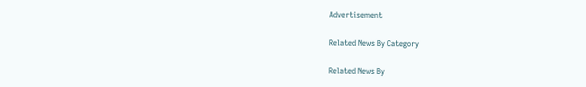Advertisement

Related News By Category

Related News By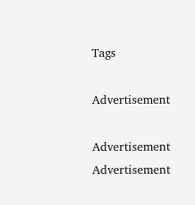Tags

Advertisement

Advertisement
Advertisement